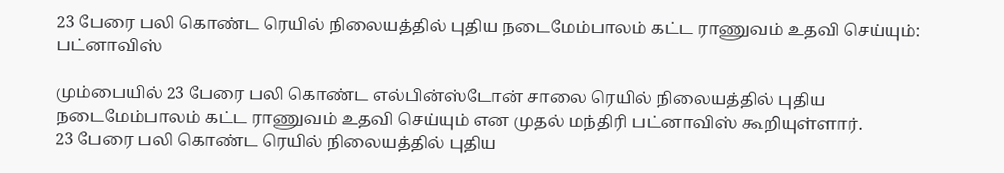23 பேரை பலி கொண்ட ரெயில் நிலையத்தில் புதிய நடைமேம்பாலம் கட்ட ராணுவம் உதவி செய்யும்: பட்னாவிஸ்

மும்பையில் 23 பேரை பலி கொண்ட எல்பின்ஸ்டோன் சாலை ரெயில் நிலையத்தில் புதிய நடைமேம்பாலம் கட்ட ராணுவம் உதவி செய்யும் என முதல் மந்திரி பட்னாவிஸ் கூறியுள்ளார்.
23 பேரை பலி கொண்ட ரெயில் நிலையத்தில் புதிய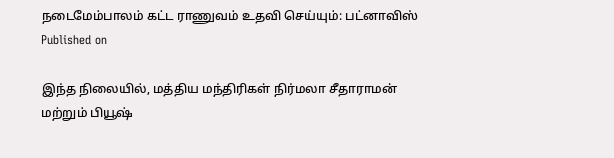நடைமேம்பாலம் கட்ட ராணுவம் உதவி செய்யும்: பட்னாவிஸ்
Published on

இந்த நிலையில், மத்திய மந்திரிகள் நிர்மலா சீதாராமன் மற்றும் பியூஷ்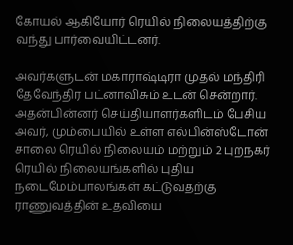கோயல் ஆகியோர் ரெயில் நிலையத்திற்கு வந்து பார்வையிட்டனர்.

அவர்களுடன் மகாராஷ்டிரா முதல் மந்திரி தேவேந்திர பட்னாவிசும் உடன் சென்றார். அதன்பின்னர் செய்தியாளர்களிடம் பேசிய அவர், மும்பையில் உள்ள எல்பின்ஸ்டோன் சாலை ரெயில் நிலையம் மற்றும் 2 புறநகர் ரெயில் நிலையங்களில் புதிய நடைமேம்பாலங்கள் கட்டுவதற்கு ராணுவத்தின் உதவியை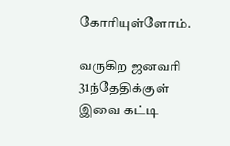கோரியுள்ளோம்.

வருகிற ஜனவரி 31ந்தேதிக்குள் இவை கட்டி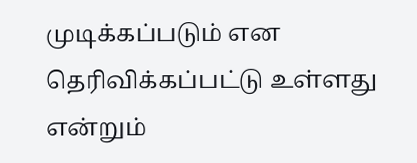முடிக்கப்படும் என தெரிவிக்கப்பட்டு உள்ளது என்றும்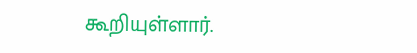கூறியுள்ளார்.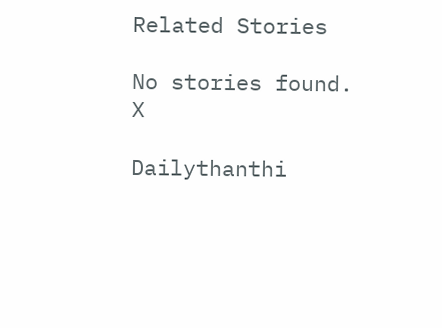Related Stories

No stories found.
X

Dailythanthi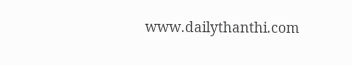www.dailythanthi.com